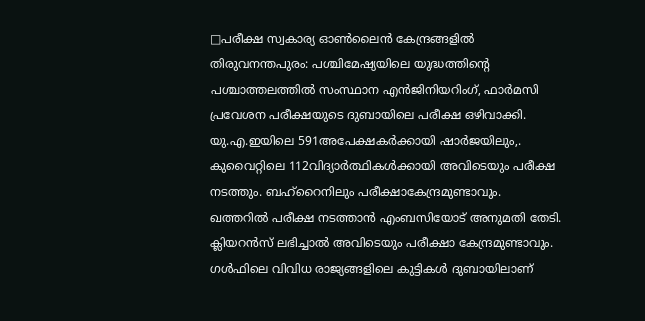□പരീക്ഷ സ്വകാര്യ ഓൺലൈൻ കേന്ദ്രങ്ങളിൽ
തിരുവനന്തപുരം: പശ്ചിമേഷ്യയിലെ യുദ്ധത്തിന്റെ പശ്ചാത്തലത്തിൽ സംസ്ഥാന എൻജിനിയറിംഗ്, ഫാർമസി പ്രവേശന പരീക്ഷയുടെ ദുബായിലെ പരീക്ഷ ഒഴിവാക്കി. യു.എ.ഇയിലെ 591അപേക്ഷകർക്കായി ഷാർജയിലും,. കുവൈറ്റിലെ 112വിദ്യാർത്ഥികൾക്കായി അവിടെയും പരീക്ഷ നടത്തും. ബഹ്റൈനിലും പരീക്ഷാകേന്ദ്രമുണ്ടാവും.
ഖത്തറിൽ പരീക്ഷ നടത്താൻ എംബസിയോട് അനുമതി തേടി. ക്ലിയറൻസ് ലഭിച്ചാൽ അവിടെയും പരീക്ഷാ കേന്ദ്രമുണ്ടാവും. ഗൾഫിലെ വിവിധ രാജ്യങ്ങളിലെ കുട്ടികൾ ദുബായിലാണ്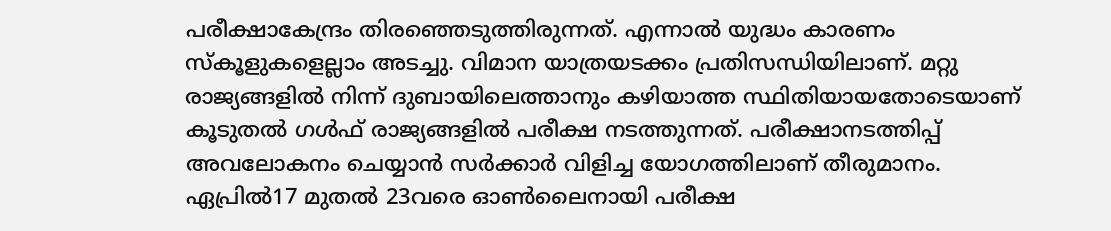പരീക്ഷാകേന്ദ്രം തിരഞ്ഞെടുത്തിരുന്നത്. എന്നാൽ യുദ്ധം കാരണം സ്കൂളുകളെല്ലാം അടച്ചു. വിമാന യാത്രയടക്കം പ്രതിസന്ധിയിലാണ്. മറ്റു രാജ്യങ്ങളിൽ നിന്ന് ദുബായിലെത്താനും കഴിയാത്ത സ്ഥിതിയായതോടെയാണ് കൂടുതൽ ഗൾഫ് രാജ്യങ്ങളിൽ പരീക്ഷ നടത്തുന്നത്. പരീക്ഷാനടത്തിപ്പ് അവലോകനം ചെയ്യാൻ സർക്കാർ വിളിച്ച യോഗത്തിലാണ് തീരുമാനം.
ഏപ്രിൽ17 മുതൽ 23വരെ ഓൺലൈനായി പരീക്ഷ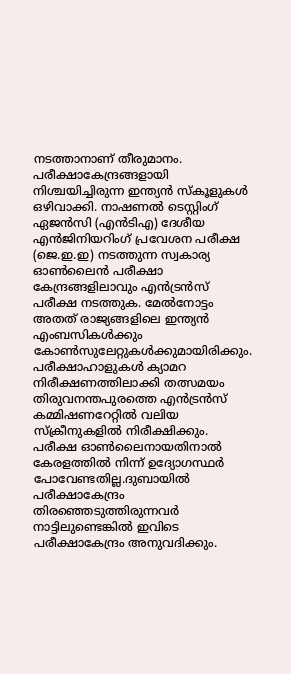നടത്താനാണ് തീരുമാനം. പരീക്ഷാകേന്ദ്രങ്ങളായി നിശ്ചയിച്ചിരുന്ന ഇന്ത്യൻ സ്കൂളുകൾ ഒഴിവാക്കി. നാഷണൽ ടെസ്റ്റിംഗ് ഏജൻസി (എൻടിഎ) ദേശീയ എൻജിനിയറിംഗ് പ്രവേശന പരീക്ഷ (ജെ.ഇ.ഇ) നടത്തുന്ന സ്വകാര്യ ഓൺലൈൻ പരീക്ഷാ കേന്ദ്രങ്ങളിലാവും എൻട്രൻസ് പരീക്ഷ നടത്തുക. മേൽനോട്ടം അതത് രാജ്യങ്ങളിലെ ഇന്ത്യൻ എംബസികൾക്കും കോൺസുലേറ്റുകൾക്കുമായിരിക്കും. പരീക്ഷാഹാളുകൾ ക്യാമറ നിരീക്ഷണത്തിലാക്കി തത്സമയം തിരുവനന്തപുരത്തെ എൻട്രൻസ് കമ്മിഷണറേറ്റിൽ വലിയ സ്ക്രീനുകളിൽ നിരീക്ഷിക്കും. പരീക്ഷ ഓൺലൈനായതിനാൽ കേരളത്തിൽ നിന്ന് ഉദ്യോഗസ്ഥർ പോവേണ്ടതില്ല.ദുബായിൽ പരീക്ഷാകേന്ദ്രം തിരഞ്ഞെടുത്തിരുന്നവർ നാട്ടിലുണ്ടെങ്കിൽ ഇവിടെ പരീക്ഷാകേന്ദ്രം അനുവദിക്കും.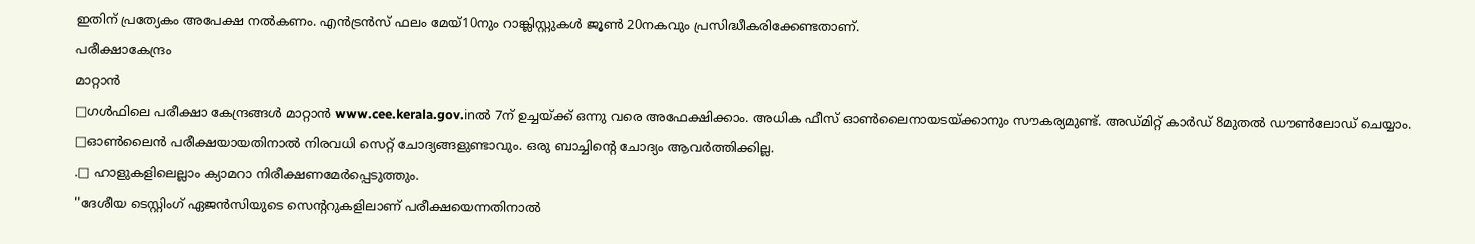ഇതിന് പ്രത്യേകം അപേക്ഷ നൽകണം. എൻട്രൻസ് ഫലം മേയ്10നും റാങ്ക്ലിസ്റ്റുകൾ ജൂൺ 20നകവും പ്രസിദ്ധീകരിക്കേണ്ടതാണ്.
പരീക്ഷാകേന്ദ്രം
മാറ്റാൻ
□ഗൾഫിലെ പരീക്ഷാ കേന്ദ്രങ്ങൾ മാറ്റാൻ www.cee.kerala.gov.inൽ 7ന് ഉച്ചയ്ക്ക് ഒന്നു വരെ അഫേക്ഷിക്കാം. അധിക ഫീസ് ഓൺലൈനായടയ്ക്കാനും സൗകര്യമുണ്ട്. അഡ്മിറ്റ് കാർഡ് 8മുതൽ ഡൗൺലോഡ് ചെയ്യാം.
□ഓൺലൈൻ പരീക്ഷയായതിനാൽ നിരവധി സെറ്റ് ചോദ്യങ്ങളുണ്ടാവും. ഒരു ബാച്ചിന്റെ ചോദ്യം ആവർത്തിക്കില്ല.
.□ ഹാളുകളിലെല്ലാം ക്യാമറാ നിരീക്ഷണമേർപ്പെടുത്തും.
''ദേശീയ ടെസ്റ്റിംഗ് ഏജൻസിയുടെ സെന്ററുകളിലാണ് പരീക്ഷയെന്നതിനാൽ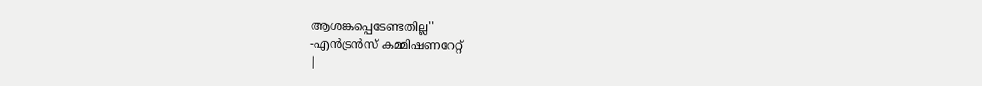ആശങ്കപ്പെടേണ്ടതില്ല''
-എൻട്രൻസ് കമ്മിഷണറേറ്റ്
|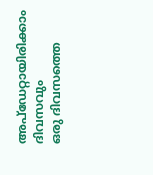അപ്ഡേറ്റായിരിക്കാം ദിവസവും
ഒരു ദിവസത്തെ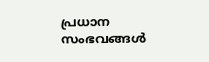പ്രധാന സംഭവങ്ങൾ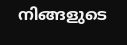നിങ്ങളുടെ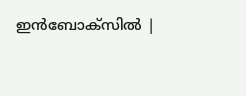ഇൻബോക്സിൽ |